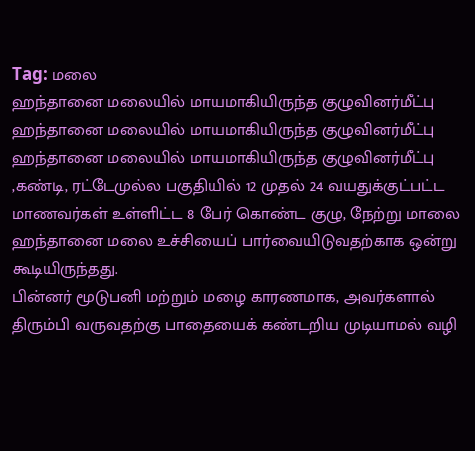Tag: மலை
ஹந்தானை மலையில் மாயமாகியிருந்த குழுவினர்மீட்பு
ஹந்தானை மலையில் மாயமாகியிருந்த குழுவினர்மீட்பு
ஹந்தானை மலையில் மாயமாகியிருந்த குழுவினர்மீட்பு ,கண்டி, ரட்டேமுல்ல பகுதியில் 12 முதல் 24 வயதுக்குட்பட்ட மாணவர்கள் உள்ளிட்ட 8 பேர் கொண்ட குழு, நேற்று மாலை ஹந்தானை மலை உச்சியைப் பார்வையிடுவதற்காக ஒன்று கூடியிருந்தது.
பின்னர் மூடுபனி மற்றும் மழை காரணமாக, அவர்களால் திரும்பி வருவதற்கு பாதையைக் கண்டறிய முடியாமல் வழி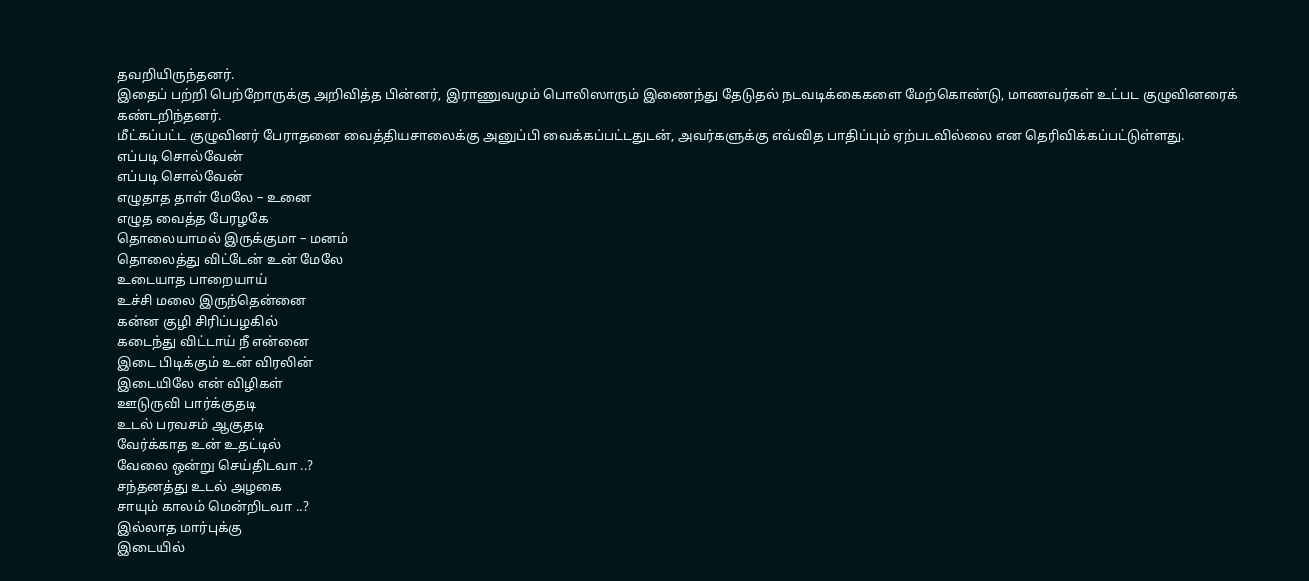தவறியிருந்தனர்.
இதைப் பற்றி பெற்றோருக்கு அறிவித்த பின்னர், இராணுவமும் பொலிஸாரும் இணைந்து தேடுதல் நடவடிக்கைகளை மேற்கொண்டு, மாணவர்கள் உட்பட குழுவினரைக் கண்டறிந்தனர்.
மீட்கப்பட்ட குழுவினர் பேராதனை வைத்தியசாலைக்கு அனுப்பி வைக்கப்பட்டதுடன், அவர்களுக்கு எவ்வித பாதிப்பும் ஏற்படவில்லை என தெரிவிக்கப்பட்டுள்ளது.
எப்படி சொல்வேன்
எப்படி சொல்வேன்
எழுதாத தாள் மேலே – உனை
எழுத வைத்த பேரழகே
தொலையாமல் இருக்குமா – மனம்
தொலைத்து விட்டேன் உன் மேலே
உடையாத பாறையாய்
உச்சி மலை இருந்தென்னை
கன்ன குழி சிரிப்பழகில்
கடைந்து விட்டாய் நீ என்னை
இடை பிடிக்கும் உன் விரலின்
இடையிலே என் விழிகள்
ஊடுருவி பார்க்குதடி
உடல் பரவசம் ஆகுதடி
வேர்க்காத உன் உதட்டில்
வேலை ஒன்று செய்திடவா ..?
சந்தனத்து உடல் அழகை
சாயும் காலம் மென்றிடவா ..?
இல்லாத மார்புக்கு
இடையில்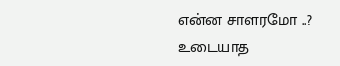என்ன சாளரமோ ..?
உடையாத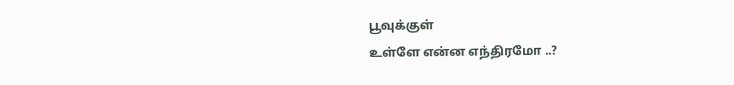பூவுக்குள்
உள்ளே என்ன எந்திரமோ ..?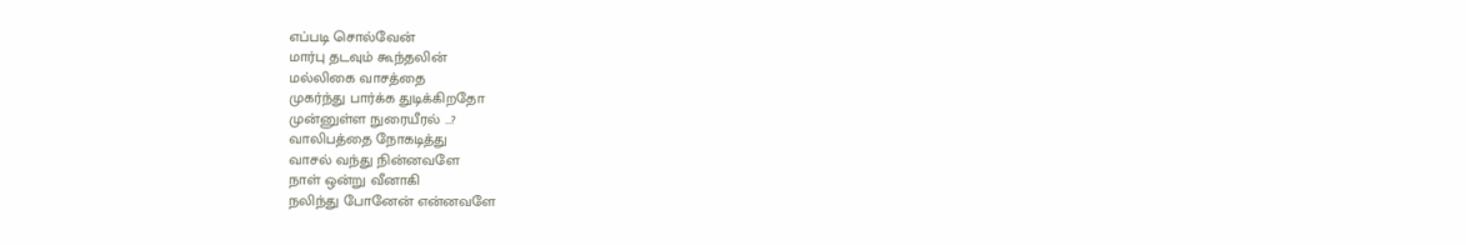எப்படி சொல்வேன்
மார்பு தடவும் கூந்தலின்
மல்லிகை வாசத்தை
முகர்ந்து பார்க்க துடிக்கிறதோ
முன்னுள்ள நுரையீரல் …?
வாலிபத்தை நோகடித்து
வாசல் வந்து நின்னவளே
நாள் ஒன்று வீனாகி
நலிந்து போனேன் என்னவளே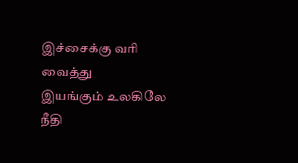இச்சைக்கு வரி வைத்து
இயங்கும் உலகிலே
நீதி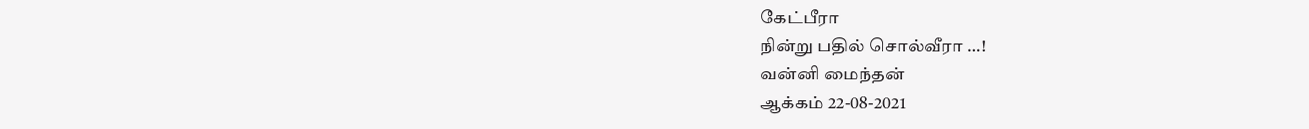கேட்பீரா
நின்று பதில் சொல்வீரா …!
வன்னி மைந்தன்
ஆக்கம் 22-08-2021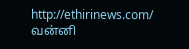http://ethirinews.com/
வன்னி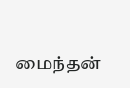மைந்தன்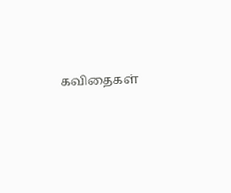கவிதைகள்